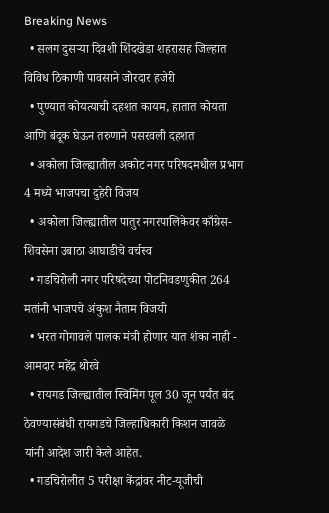Breaking News
  • सलग दुसऱ्या दिवशी शिंदखेडा शहरासह जिल्हात विविध ठिकाणी पावसाने जोरदार हजेरी
  • पुण्यात कोयत्याची दहशत कायम, हातात कोयता आणि बंदूक घेऊन तरुणाने पसरवली दहशत
  • अकोला जिल्ह्यातील अकोट नगर परिषदमधील प्रभाग 4 मध्ये भाजपचा दुहेरी विजय
  • अकोला जिल्ह्यातील पातुर नगरपालिकेवर काँग्रेस- शिवसेना उबाठा आघाडीचे वर्चस्व
  • गडचिरोली नगर परिषदेच्या पोटनिवडणुकीत 264 मतांनी भाजपचे अंकुश नैताम विजयी
  • भरत गोगावले पालक मंत्री होणार यात शंका नाही - आमदार महेंद्र थोरवे
  • रायगड जिल्ह्यातील स्विमिंग पूल 30 जून पर्यंत बंद ठेवण्यासंबंधी रायगडचे जिल्हाधिकारी किशन जावळे यांनी आदेश जारी केले आहेत.
  • गडचिरोलीत 5 परीक्षा केंद्रांवर नीट-यूजीची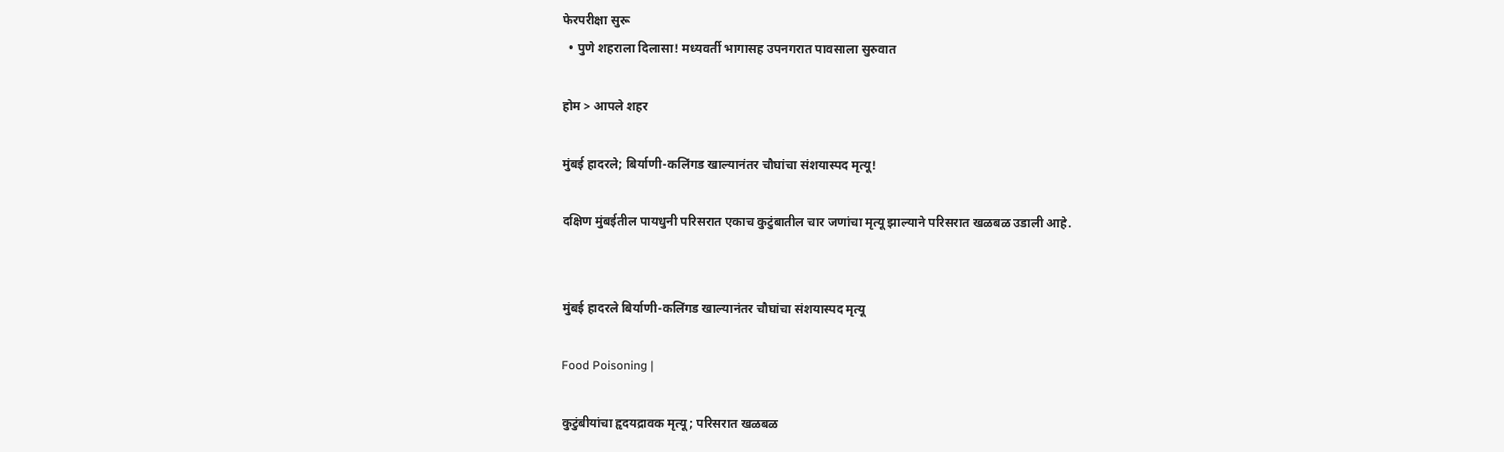फेरपरीक्षा सुरू
  • पुणे शहराला दिलासा! मध्यवर्ती भागासह उपनगरात पावसाला सुरुवात

होम > आपले शहर

मुंबई हादरले; बिर्याणी-कलिंगड खाल्यानंतर चौघांचा संशयास्पद मृत्यू!

दक्षिण मुंबईतील पायधुनी परिसरात एकाच कुटुंबातील चार जणांचा मृत्यू झाल्याने परिसरात खळबळ उडाली आहे.


मुंबई हादरले बिर्याणी-कलिंगड खाल्यानंतर चौघांचा संशयास्पद मृत्यू

Food Poisoning |

कुटुंबीयांचा हृदयद्रावक मृत्यू; परिसरात खळबळ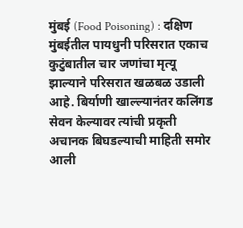मुंबई (Food Poisoning) : दक्षिण मुंबईतील पायधुनी परिसरात एकाच कुटुंबातील चार जणांचा मृत्यू झाल्याने परिसरात खळबळ उडाली आहे. बिर्याणी खाल्ल्यानंतर कलिंगड सेवन केल्यावर त्यांची प्रकृती अचानक बिघडल्याची माहिती समोर आली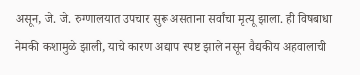असून, जे. जे. रुग्णालयात उपचार सुरू असताना सर्वांचा मृत्यू झाला. ही विषबाधा नेमकी कशामुळे झाली, याचे कारण अद्याप स्पष्ट झाले नसून वैद्यकीय अहवालाची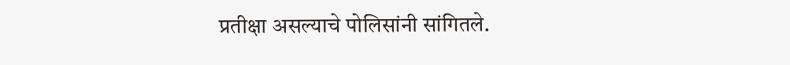प्रतीक्षा असल्याचे पोलिसांनी सांगितले.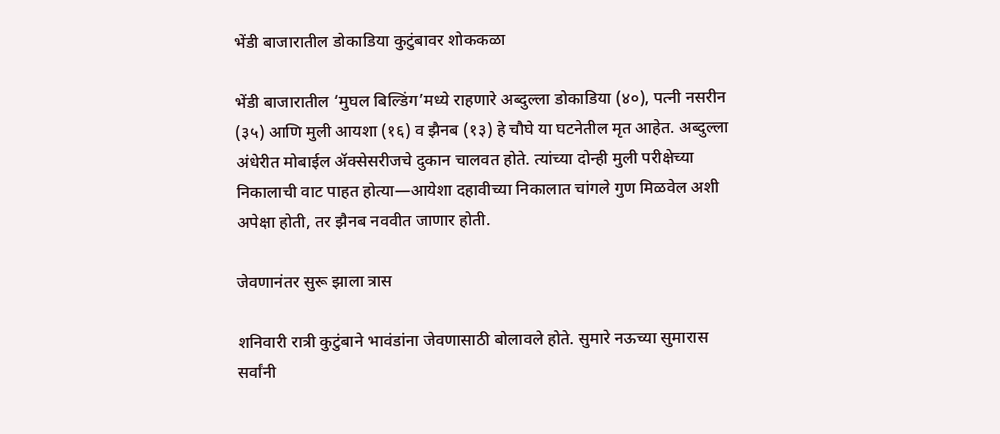भेंडी बाजारातील डोकाडिया कुटुंबावर शोककळा

भेंडी बाजारातील ‘मुघल बिल्डिंग’मध्ये राहणारे अब्दुल्ला डोकाडिया (४०), पत्नी नसरीन (३५) आणि मुली आयशा (१६) व झैनब (१३) हे चौघे या घटनेतील मृत आहेत. अब्दुल्ला अंधेरीत मोबाईल ॲक्सेसरीजचे दुकान चालवत होते. त्यांच्या दोन्ही मुली परीक्षेच्या निकालाची वाट पाहत होत्या—आयेशा दहावीच्या निकालात चांगले गुण मिळवेल अशी अपेक्षा होती, तर झैनब नववीत जाणार होती.

जेवणानंतर सुरू झाला त्रास

शनिवारी रात्री कुटुंबाने भावंडांना जेवणासाठी बोलावले होते. सुमारे नऊच्या सुमारास सर्वांनी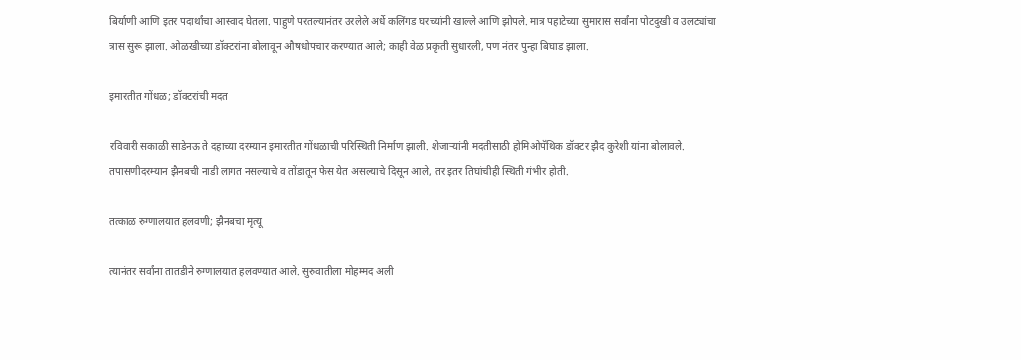बिर्याणी आणि इतर पदार्थांचा आस्वाद घेतला. पाहुणे परतल्यानंतर उरलेले अर्धे कलिंगड घरच्यांनी खाल्ले आणि झोपले. मात्र पहाटेच्या सुमारास सर्वांना पोटदुखी व उलट्यांचा त्रास सुरू झाला. ओळखीच्या डॉक्टरांना बोलावून औषधोपचार करण्यात आले; काही वेळ प्रकृती सुधारली, पण नंतर पुन्हा बिघाड झाला.

इमारतीत गोंधळ; डॉक्टरांची मदत

रविवारी सकाळी साडेनऊ ते दहाच्या दरम्यान इमारतीत गोंधळाची परिस्थिती निर्माण झाली. शेजाऱ्यांनी मदतीसाठी होमिओपॅथिक डॉक्टर झैद कुरेशी यांना बोलावले. तपासणीदरम्यान झैनबची नाडी लागत नसल्याचे व तोंडातून फेस येत असल्याचे दिसून आले, तर इतर तिघांचीही स्थिती गंभीर होती.

तत्काळ रुग्णालयात हलवणी; झैनबचा मृत्यू

त्यानंतर सर्वांना तातडीने रुग्णालयात हलवण्यात आले. सुरुवातीला मोहम्मद अली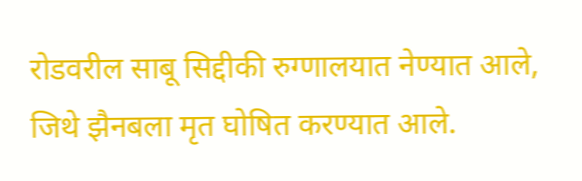रोडवरील साबू सिद्दीकी रुग्णालयात नेण्यात आले, जिथे झैनबला मृत घोषित करण्यात आले.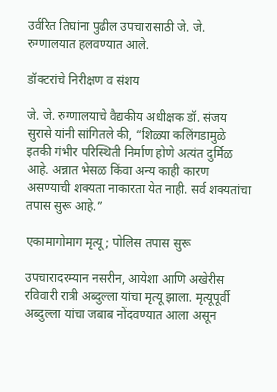उर्वरित तिघांना पुढील उपचारासाठी जे. जे. रुग्णालयात हलवण्यात आले.

डॉक्टरांचे निरीक्षण व संशय

जे. जे. रुग्णालयाचे वैद्यकीय अधीक्षक डॉ. संजय सुरासे यांनी सांगितले की, “शिळ्या कलिंगडामुळे इतकी गंभीर परिस्थिती निर्माण होणे अत्यंत दुर्मिळ आहे. अन्नात भेसळ किंवा अन्य काही कारण असण्याची शक्यता नाकारता येत नाही. सर्व शक्यतांचा तपास सुरू आहे.”

एकामागोमाग मृत्यू; पोलिस तपास सुरू

उपचारादरम्यान नसरीन, आयेशा आणि अखेरीस रविवारी रात्री अब्दुल्ला यांचा मृत्यू झाला. मृत्यूपूर्वी अब्दुल्ला यांचा जबाब नोंदवण्यात आला असून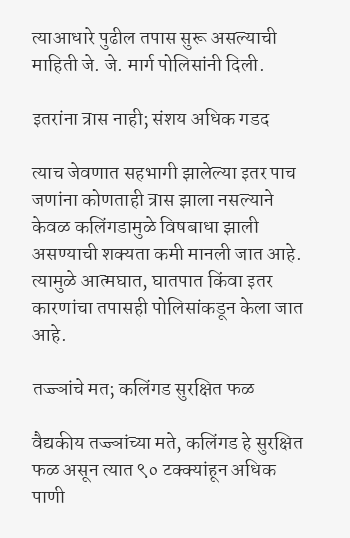त्याआधारे पुढील तपास सुरू असल्याची माहिती जे. जे. मार्ग पोलिसांनी दिली.

इतरांना त्रास नाही; संशय अधिक गडद

त्याच जेवणात सहभागी झालेल्या इतर पाच जणांना कोणताही त्रास झाला नसल्याने केवळ कलिंगडामुळे विषबाधा झाली असण्याची शक्यता कमी मानली जात आहे. त्यामुळे आत्मघात, घातपात किंवा इतर कारणांचा तपासही पोलिसांकडून केला जात आहे.

तज्ज्ञांचे मत; कलिंगड सुरक्षित फळ

वैद्यकीय तज्ज्ञांच्या मते, कलिंगड हे सुरक्षित फळ असून त्यात ९० टक्क्यांहून अधिक पाणी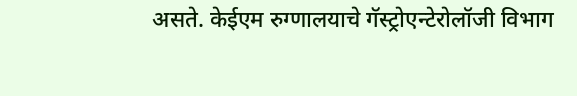असते. केईएम रुग्णालयाचे गॅस्ट्रोएन्टेरोलॉजी विभाग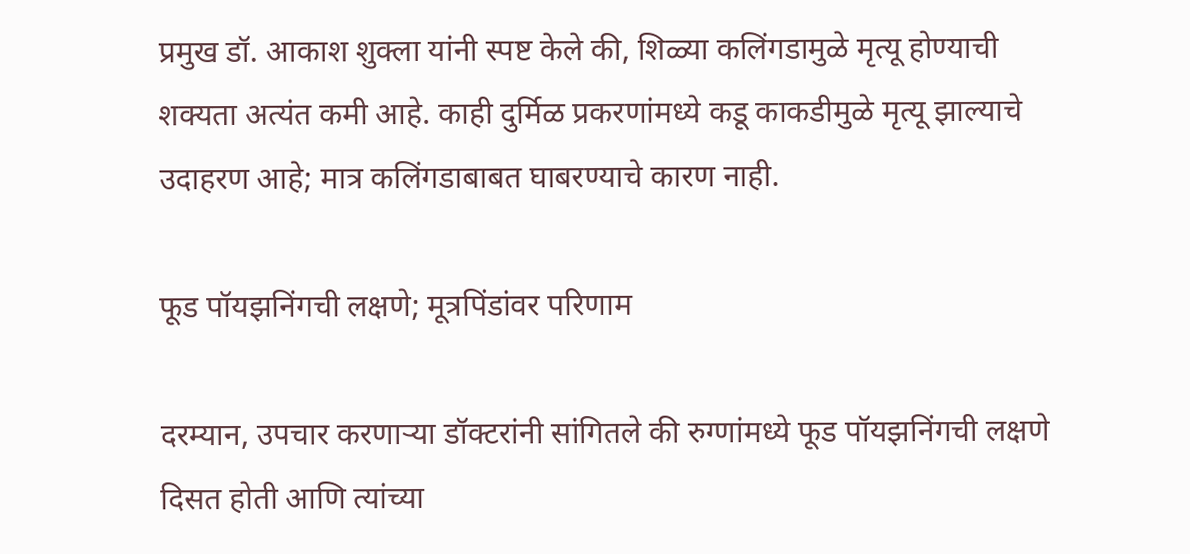प्रमुख डॉ. आकाश शुक्ला यांनी स्पष्ट केले की, शिळ्या कलिंगडामुळे मृत्यू होण्याची शक्यता अत्यंत कमी आहे. काही दुर्मिळ प्रकरणांमध्ये कडू काकडीमुळे मृत्यू झाल्याचे उदाहरण आहे; मात्र कलिंगडाबाबत घाबरण्याचे कारण नाही.

फूड पॉयझनिंगची लक्षणे; मूत्रपिंडांवर परिणाम

दरम्यान, उपचार करणाऱ्या डॉक्टरांनी सांगितले की रुग्णांमध्ये फूड पॉयझनिंगची लक्षणे दिसत होती आणि त्यांच्या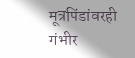मूत्रपिंडांवरही गंभीर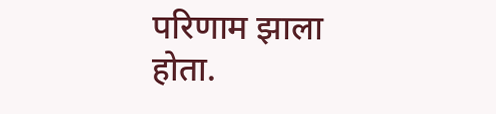परिणाम झाला होता.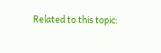Related to this topic: